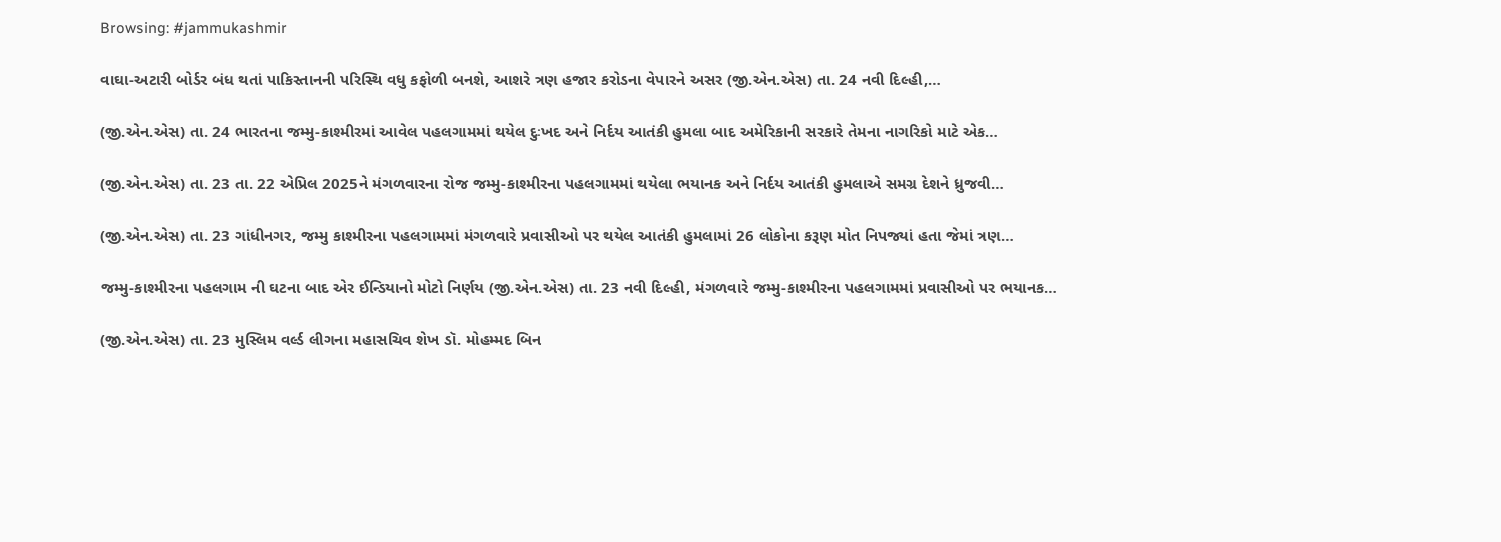Browsing: #jammukashmir

વાઘા-અટારી બોર્ડર બંધ થતાં પાકિસ્તાનની પરિસ્થિ વધુ કફોળી બનશે, આશરે ત્રણ હજાર કરોડના વેપારને અસર (જી.એન.એસ) તા. 24 નવી દિલ્હી,…

(જી.એન.એસ) તા. 24 ભારતના જમ્મુ-કાશ્મીરમાં આવેલ પહલગામમાં થયેલ દુઃખદ અને નિર્દય આતંકી હુમલા બાદ અમેરિકાની સરકારે તેમના નાગરિકો માટે એક…

(જી.એન.એસ) તા. 23 તા. 22 એપ્રિલ 2025ને મંગળવારના રોજ જમ્મુ-કાશ્મીરના પહલગામમાં થયેલા ભયાનક અને નિર્દય આતંકી હુમલાએ સમગ્ર દેશને ધ્રુજવી…

(જી.એન.એસ) તા. 23 ગાંધીનગર, જમ્મુ કાશ્મીરના પહલગામમાં મંગળવારે પ્રવાસીઓ પર થયેલ આતંકી હુમલામાં 26 લોકોના કરૂણ મોત નિપજ્યાં હતા જેમાં ત્રણ…

જમ્મુ-કાશ્મીરના પહલગામ ની ઘટના બાદ એર ઈન્ડિયાનો મોટો નિર્ણય (જી.એન.એસ) તા. 23 નવી દિલ્હી, મંગળવારે જમ્મુ-કાશ્મીરના પહલગામમાં પ્રવાસીઓ પર ભયાનક…

(જી.એન.એસ) તા. 23 મુસ્લિમ વર્લ્ડ લીગના મહાસચિવ શેખ ડૉ. મોહમ્મદ બિન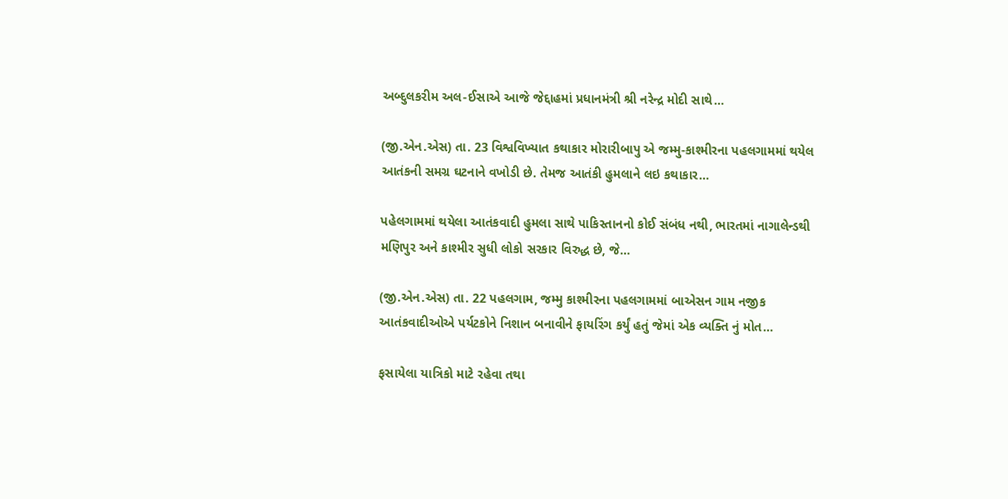અબ્દુલકરીમ અલ-ઈસાએ આજે જેદ્દાહમાં પ્રધાનમંત્રી શ્રી નરેન્દ્ર મોદી સાથે…

(જી.એન.એસ) તા. 23 વિશ્વવિખ્યાત કથાકાર મોરારીબાપુ એ જમ્મુ-કાશ્મીરના પહલગામમાં થયેલ આતંકની સમગ્ર ઘટનાને વખોડી છે. તેમજ આતંકી હુમલાને લઇ કથાકાર…

પહેલગામમાં થયેલા આતંકવાદી હુમલા સાથે પાકિસ્તાનનો કોઈ સંબંધ નથી, ભારતમાં નાગાલેન્ડથી મણિપુર અને કાશ્મીર સુધી લોકો સરકાર વિરુદ્ધ છે, જે…

(જી.એન.એસ) તા. 22 પહલગામ, જમ્મુ કાશ્મીરના પહલગામમાં બાએસન ગામ નજીક આતંકવાદીઓએ પર્યટકોને નિશાન બનાવીને ફાયરિંગ કર્યું હતું જેમાં એક વ્યક્તિ નું મોત…

ફસાયેલા યાત્રિકો માટે રહેવા તથા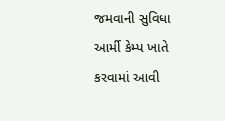જમવાની સુવિધા આર્મી કેમ્પ ખાતે કરવામાં આવી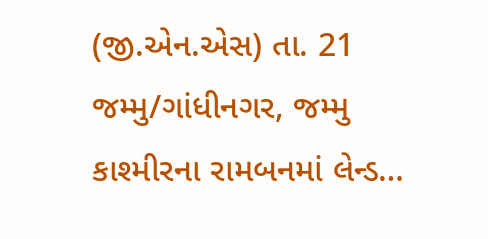(જી.એન.એસ) તા. 21 જમ્મુ/ગાંધીનગર, જમ્મુ કાશ્મીરના રામબનમાં લેન્ડ…